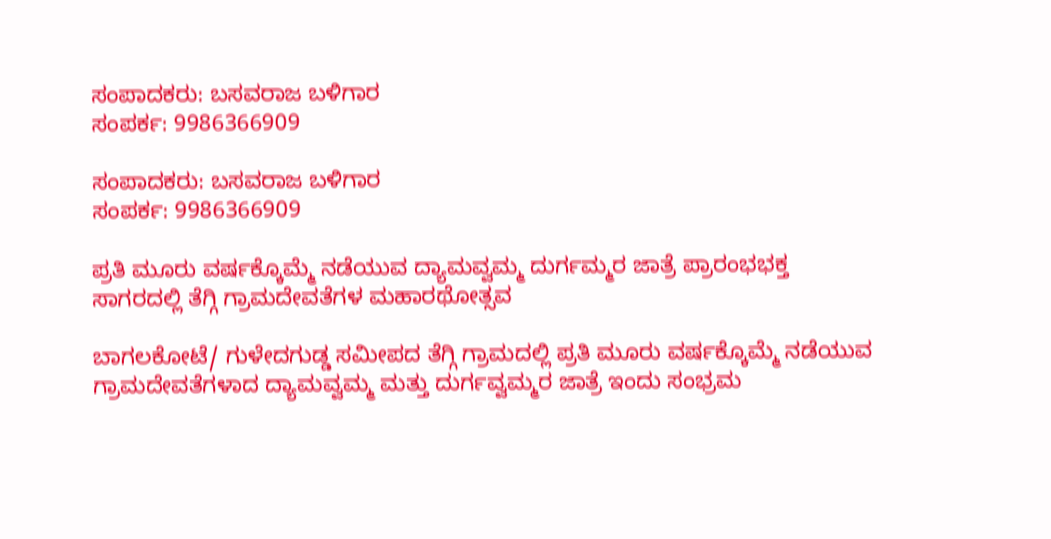ಸಂಪಾದಕರು: ಬಸವರಾಜ ಬಳಿಗಾರ
ಸಂಪರ್ಕ: 9986366909

ಸಂಪಾದಕರು: ಬಸವರಾಜ ಬಳಿಗಾರ
ಸಂಪರ್ಕ: 9986366909

ಪ್ರತಿ ಮೂರು ವರ್ಷಕ್ಕೊಮ್ಮೆ ನಡೆಯುವ ದ್ಯಾಮವ್ವಮ್ಮ ದುರ್ಗಮ್ಮರ ಜಾತ್ರೆ ಪ್ರಾರಂಭಭಕ್ತ ಸಾಗರದಲ್ಲಿ ತೆಗ್ಗಿ ಗ್ರಾಮದೇವತೆಗಳ ಮಹಾರಥೋತ್ಸವ

ಬಾಗಲಕೋಟೆ/ ಗುಳೇದಗುಡ್ಡ ಸಮೀಪದ ತೆಗ್ಗಿ ಗ್ರಾಮದಲ್ಲಿ ಪ್ರತಿ ಮೂರು ವರ್ಷಕ್ಕೊಮ್ಮೆ ನಡೆಯುವ ಗ್ರಾಮದೇವತೆಗಳಾದ ದ್ಯಾಮವ್ವಮ್ಮ ಮತ್ತು ದುರ್ಗವ್ವಮ್ಮರ ಜಾತ್ರೆ ಇಂದು ಸಂಭ್ರಮ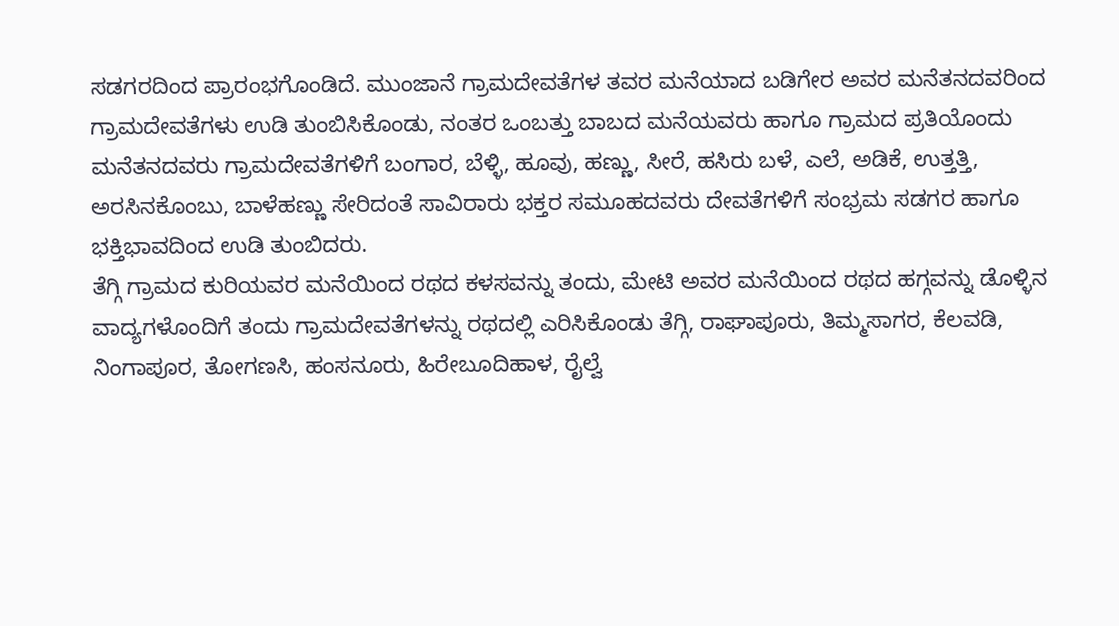ಸಡಗರದಿಂದ ಪ್ರಾರಂಭಗೊಂಡಿದೆ. ಮುಂಜಾನೆ ಗ್ರಾಮದೇವತೆಗಳ ತವರ ಮನೆಯಾದ ಬಡಿಗೇರ ಅವರ ಮನೆತನದವರಿಂದ ಗ್ರಾಮದೇವತೆಗಳು ಉಡಿ ತುಂಬಿಸಿಕೊಂಡು, ನಂತರ ಒಂಬತ್ತು ಬಾಬದ ಮನೆಯವರು ಹಾಗೂ ಗ್ರಾಮದ ಪ್ರತಿಯೊಂದು ಮನೆತನದವರು ಗ್ರಾಮದೇವತೆಗಳಿಗೆ ಬಂಗಾರ, ಬೆಳ್ಳಿ, ಹೂವು, ಹಣ್ಣು, ಸೀರೆ, ಹಸಿರು ಬಳೆ, ಎಲೆ, ಅಡಿಕೆ, ಉತ್ತತ್ತಿ, ಅರಸಿನಕೊಂಬು, ಬಾಳೆಹಣ್ಣು ಸೇರಿದಂತೆ ಸಾವಿರಾರು ಭಕ್ತರ ಸಮೂಹದವರು ದೇವತೆಗಳಿಗೆ ಸಂಭ್ರಮ ಸಡಗರ ಹಾಗೂ ಭಕ್ತಿಭಾವದಿಂದ ಉಡಿ ತುಂಬಿದರು.
ತೆಗ್ಗಿ ಗ್ರಾಮದ ಕುರಿಯವರ ಮನೆಯಿಂದ ರಥದ ಕಳಸವನ್ನು ತಂದು, ಮೇಟಿ ಅವರ ಮನೆಯಿಂದ ರಥದ ಹಗ್ಗವನ್ನು ಡೊಳ್ಳಿನ ವಾದ್ಯಗಳೊಂದಿಗೆ ತಂದು ಗ್ರಾಮದೇವತೆಗಳನ್ನು ರಥದಲ್ಲಿ ಎರಿಸಿಕೊಂಡು ತೆಗ್ಗಿ, ರಾಘಾಪೂರು, ತಿಮ್ಮಸಾಗರ, ಕೆಲವಡಿ, ನಿಂಗಾಪೂರ, ತೋಗಣಸಿ, ಹಂಸನೂರು, ಹಿರೇಬೂದಿಹಾಳ, ರೈಲ್ವೆ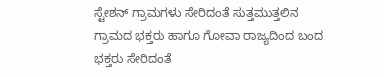ಸ್ಟೇಶನ್ ಗ್ರಾಮಗಳು ಸೇರಿದಂತೆ ಸುತ್ತಮುತ್ತಲಿನ ಗ್ರಾಮದ ಭಕ್ತರು ಹಾಗೂ ಗೋವಾ ರಾಜ್ಯದಿಂದ ಬಂದ ಭಕ್ತರು ಸೇರಿದಂತೆ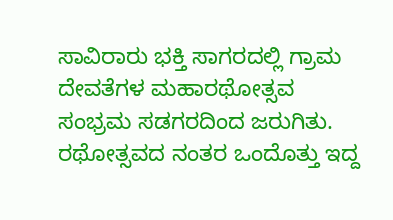ಸಾವಿರಾರು ಭಕ್ತಿ ಸಾಗರದಲ್ಲಿ ಗ್ರಾಮ ದೇವತೆಗಳ ಮಹಾರಥೋತ್ಸವ ಸಂಭ್ರಮ ಸಡಗರದಿಂದ ಜರುಗಿತು.
ರಥೋತ್ಸವದ ನಂತರ ಒಂದೊತ್ತು ಇದ್ದ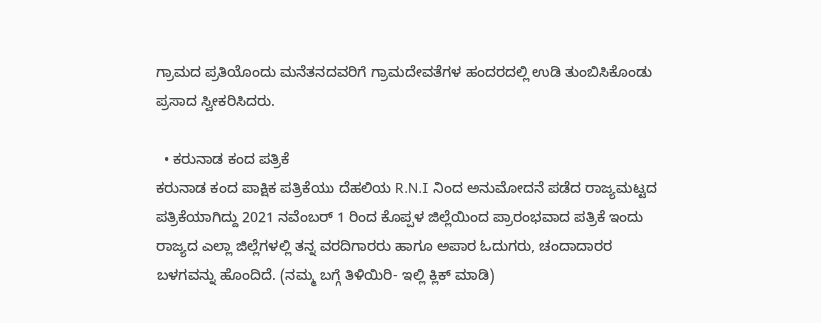ಗ್ರಾಮದ ಪ್ರತಿಯೊಂದು ಮನೆತನದವರಿಗೆ ಗ್ರಾಮದೇವತೆಗಳ ಹಂದರದಲ್ಲಿ ಉಡಿ ತುಂಬಿಸಿಕೊಂಡು ಪ್ರಸಾದ ಸ್ವೀಕರಿಸಿದರು.

  • ಕರುನಾಡ ಕಂದ ಪತ್ರಿಕೆ
ಕರುನಾಡ ಕಂದ ಪಾಕ್ಷಿಕ ಪತ್ರಿಕೆಯು ದೆಹಲಿಯ R.N.I ನಿಂದ ಅನುಮೋದನೆ ಪಡೆದ ರಾಜ್ಯಮಟ್ಟದ ಪತ್ರಿಕೆಯಾಗಿದ್ದು 2021 ನವೆಂಬರ್ 1 ರಿಂದ ಕೊಪ್ಪಳ ಜಿಲ್ಲೆಯಿಂದ ಪ್ರಾರಂಭವಾದ ಪತ್ರಿಕೆ ಇಂದು ರಾಜ್ಯದ ಎಲ್ಲಾ ಜಿಲ್ಲೆಗಳಲ್ಲಿ ತನ್ನ ವರದಿಗಾರರು ಹಾಗೂ ಅಪಾರ ಓದುಗರು, ಚಂದಾದಾರರ ಬಳಗವನ್ನು ಹೊಂದಿದೆ. (ನಮ್ಮ ಬಗ್ಗೆ ತಿಳಿಯಿರಿ- ಇಲ್ಲಿ ಕ್ಲಿಕ್‌ ಮಾಡಿ)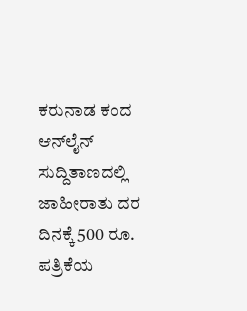ಕರುನಾಡ ಕಂದ ಆನ್‌ಲೈನ್‌ ಸುದ್ದಿತಾಣದಲ್ಲಿ ಜಾಹೀರಾತು ದರ ದಿನಕ್ಕೆ 500 ರೂ.
ಪತ್ರಿಕೆಯ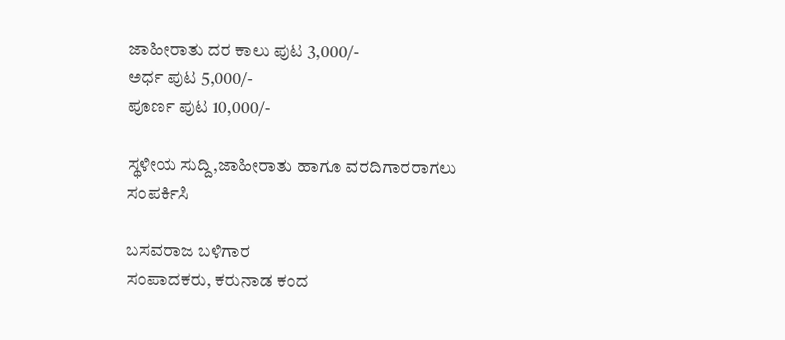ಜಾಹೀರಾತು ದರ ಕಾಲು ಪುಟ 3,000/-
ಅರ್ಧ ಪುಟ 5,000/-
ಪೂರ್ಣ ಪುಟ 10,000/-

ಸ್ಥಳೀಯ ಸುದ್ದಿ,ಜಾಹೀರಾತು ಹಾಗೂ ವರದಿಗಾರರಾಗಲು ಸಂಪರ್ಕಿಸಿ

ಬಸವರಾಜ ಬಳಿಗಾರ
ಸಂಪಾದಕರು, ಕರುನಾಡ ಕಂದ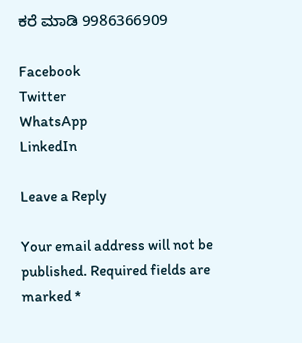ಕರೆ ಮಾಡಿ 9986366909

Facebook
Twitter
WhatsApp
LinkedIn

Leave a Reply

Your email address will not be published. Required fields are marked *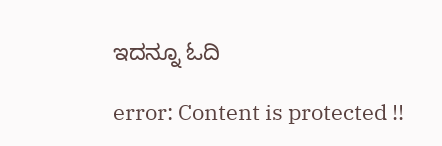ಇದನ್ನೂ ಓದಿ

error: Content is protected !!